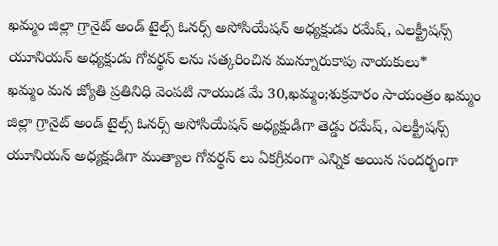ఖమ్మం జిల్లా గ్రానైట్ అండ్ టైల్స్ ఓనర్స్ అసోసియేషన్ అధ్యక్షుడు రమేష్, ఎలక్ట్రీషన్స్ యూనియన్ అధ్యక్షుడు గోవర్థన్ లను సత్కరించిన మున్నూరుకాపు నాయకులు*
ఖమ్మం మన జ్యోతి ప్రతినిధి వెంపటి నాయుడ మే 30,ఖమ్మం;శుక్రవారం సాయంత్రం ఖమ్మం జిల్లా గ్రానైట్ అండ్ టైల్స్ ఓనర్స్ అసోసియేషన్ అధ్యక్షుడిగా తెడ్డు రమేష్, ఎలక్ట్రీషన్స్ యూనియన్ అధ్యక్షుడిగా ముత్యాల గోవర్థన్ లు ఏకగ్రీవంగా ఎన్నిక అయిన సందర్భంగా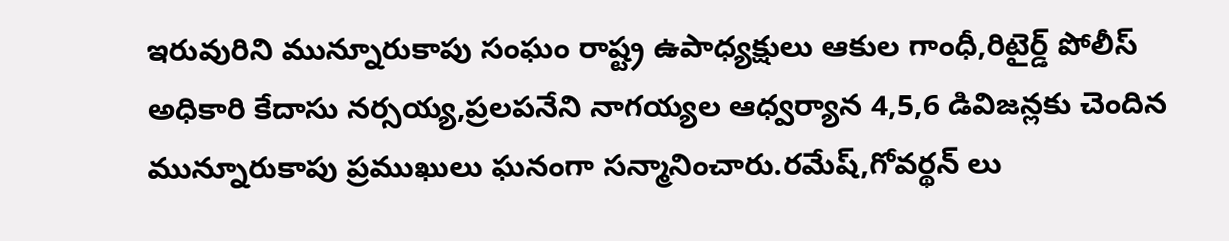ఇరువురిని మున్నూరుకాపు సంఘం రాష్ట్ర ఉపాధ్యక్షులు ఆకుల గాంధీ,రిటైర్డ్ పోలీస్ అధికారి కేదాసు నర్సయ్య,ప్రలపనేని నాగయ్యల ఆధ్వర్యాన 4,5,6 డివిజన్లకు చెందిన మున్నూరుకాపు ప్రముఖులు ఘనంగా సన్మానించారు.రమేష్,గోవర్థన్ లు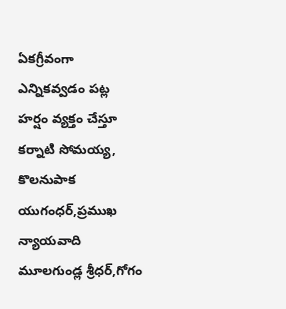ఏకగ్రీవంగా ఎన్నికవ్వడం పట్ల హర్షం వ్యక్తం చేస్తూ కర్నాటి సోమయ్య, కొలనుపాక యుగంధర్,ప్రముఖ న్యాయవాది మూలగుండ్ల శ్రీధర్,గోగం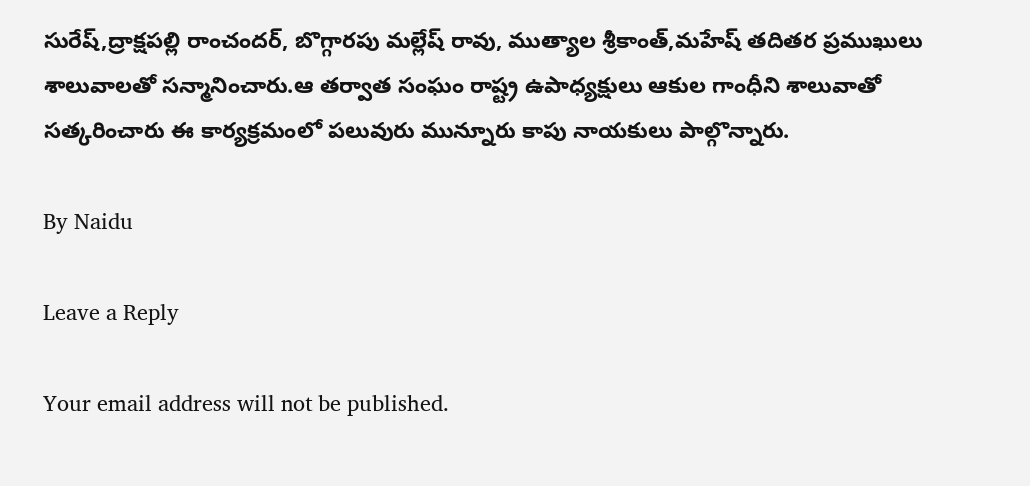సురేష్,ద్రాక్షపల్లి రాంచందర్, బొగ్గారపు మల్లేష్ రావు, ముత్యాల శ్రీకాంత్,మహేష్ తదితర ప్రముఖులు శాలువాలతో సన్మానించారు.ఆ తర్వాత సంఘం రాష్ట్ర ఉపాధ్యక్షులు ఆకుల గాంధీని శాలువాతో సత్కరించారు ఈ కార్యక్రమంలో పలువురు మున్నూరు కాపు నాయకులు పాల్గొన్నారు.

By Naidu

Leave a Reply

Your email address will not be published.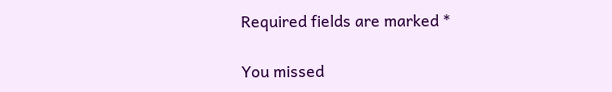Required fields are marked *

You missed